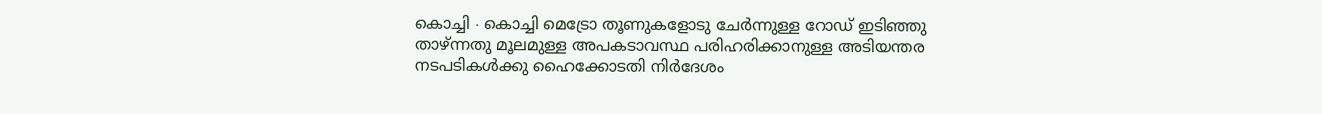കൊച്ചി ∙ കൊച്ചി മെട്രോ തൂണുകളോടു ചേർന്നുള്ള റോഡ് ഇടിഞ്ഞു താഴ്ന്നതു മൂലമുള്ള അപകടാവസ്ഥ പരിഹരിക്കാനുള്ള അടിയന്തര നടപടികൾക്കു ഹൈക്കോടതി നിർദേശം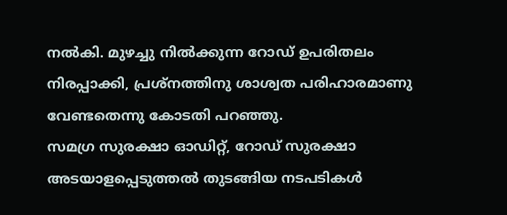നൽകി. മുഴച്ചു നിൽക്കുന്ന റോഡ് ഉപരിതലം നിരപ്പാക്കി, പ്രശ്നത്തിനു ശാശ്വത പരിഹാരമാണു വേണ്ടതെന്നു കോടതി പറഞ്ഞു.
സമഗ്ര സുരക്ഷാ ഓഡിറ്റ്, റോഡ് സുരക്ഷാ അടയാളപ്പെടുത്തൽ തുടങ്ങിയ നടപടികൾ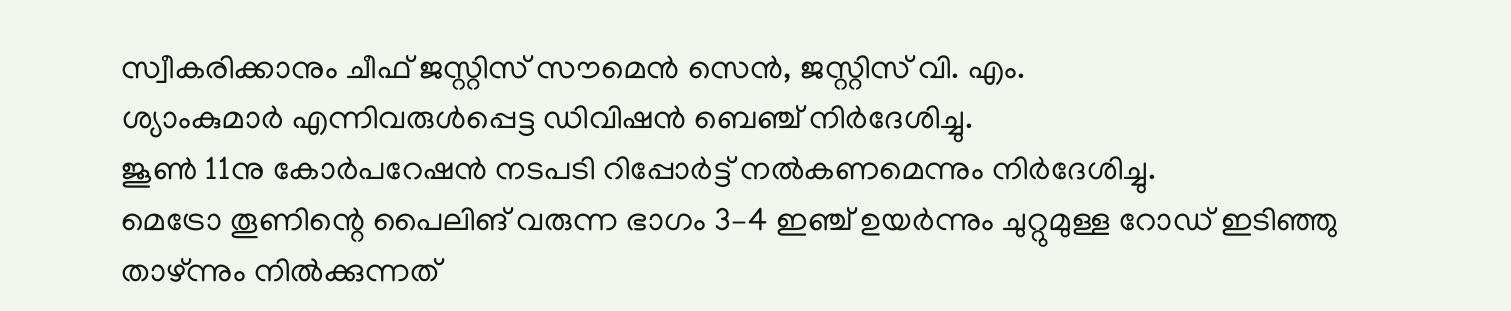സ്വീകരിക്കാനും ചീഫ് ജസ്റ്റിസ് സൗമെൻ സെൻ, ജസ്റ്റിസ് വി. എം.
ശ്യാംകുമാർ എന്നിവരുൾപ്പെട്ട ഡിവിഷൻ ബെഞ്ച് നിർദേശിച്ചു.
ജൂൺ 11നു കോർപറേഷൻ നടപടി റിപ്പോർട്ട് നൽകണമെന്നും നിർദേശിച്ചു.
മെട്രോ തൂണിന്റെ പൈലിങ് വരുന്ന ഭാഗം 3–4 ഇഞ്ച് ഉയർന്നും ചുറ്റുമുള്ള റോഡ് ഇടിഞ്ഞു താഴ്ന്നും നിൽക്കുന്നത്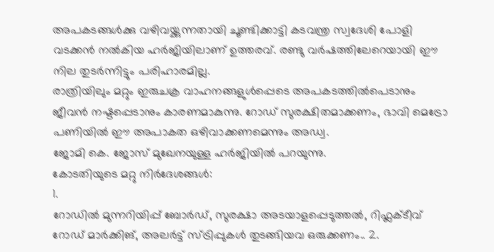അപകടങ്ങൾക്കു വഴിവയ്ക്കുന്നതായി ചൂണ്ടിക്കാട്ടി കടവന്ത്ര സ്വദേശി പോളി വടക്കൻ നൽകിയ ഹർജിയിലാണ് ഉത്തരവ്. രണ്ടു വർഷത്തിലേറെയായി ഈ നില തുടർന്നിട്ടും പരിഹാരമില്ല.
രാത്രിയിലും മറ്റും ഇരുചക്ര വാഹനങ്ങളുൾപ്പെടെ അപകടത്തിൽപെടാനും ജീവൻ നഷ്ടപ്പെടാനും കാരണമാകുന്നു. റോഡ് സുരക്ഷിതമാക്കണം, ഭാവി മെട്രോ പണിയിൽ ഈ അപാകത ഒഴിവാക്കണമെന്നും അഡ്വ.
ജോമി കെ. ജോസ് മുഖേനയുള്ള ഹർജിയിൽ പറയുന്നു.
കോടതിയുടെ മറ്റു നിർദേശങ്ങൾ:
1.
റോഡിൽ മുന്നറിയിപ്പ് ബോർഡ്, സുരക്ഷാ അടയാളപ്പെടുത്തൽ, റിഫ്ലക്ടീവ് റോഡ് മാർക്കിങ്, അലർട്ട് സ്ട്രിപ്പുകൾ തുടങ്ങിയവ ഒരുക്കണം.. 2.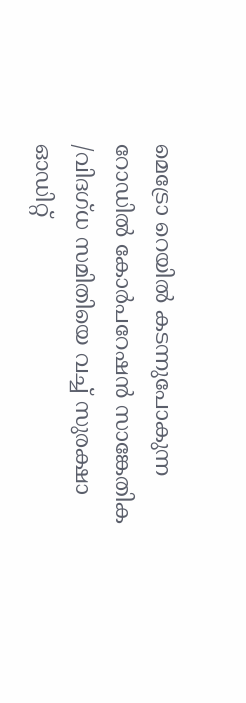മെട്രോ റെയിൽ കടന്നുപോകുന്ന റോഡിൽ കോർപറേഷൻ സാങ്കേതിക /വിദഗ്ധ സമിതിയെ വച്ച് സുരക്ഷാ ഓഡിറ്റ്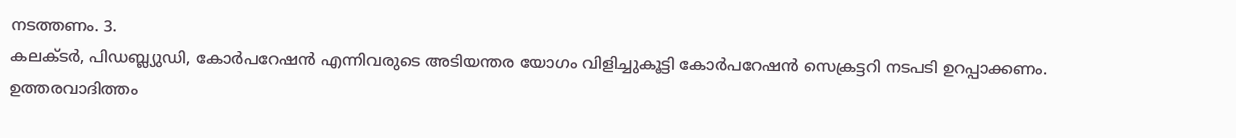നടത്തണം. 3.
കലക്ടർ, പിഡബ്ല്യുഡി, കോർപറേഷൻ എന്നിവരുടെ അടിയന്തര യോഗം വിളിച്ചുകൂട്ടി കോർപറേഷൻ സെക്രട്ടറി നടപടി ഉറപ്പാക്കണം.
ഉത്തരവാദിത്തം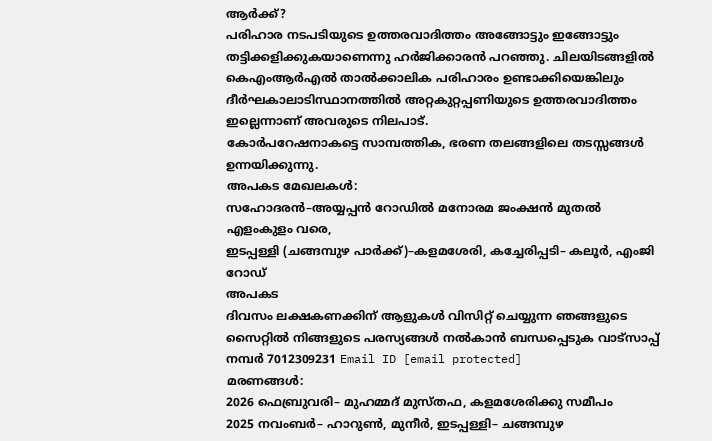ആർക്ക്?
പരിഹാര നടപടിയുടെ ഉത്തരവാദിത്തം അങ്ങോട്ടും ഇങ്ങോട്ടും തട്ടിക്കളിക്കുകയാണെന്നു ഹർജിക്കാരൻ പറഞ്ഞു. ചിലയിടങ്ങളിൽ കെഎംആർഎൽ താൽക്കാലിക പരിഹാരം ഉണ്ടാക്കിയെങ്കിലും ദീർഘകാലാടിസ്ഥാനത്തിൽ അറ്റകുറ്റപ്പണിയുടെ ഉത്തരവാദിത്തം ഇല്ലെന്നാണ് അവരുടെ നിലപാട്.
കോർപറേഷനാകട്ടെ സാമ്പത്തിക, ഭരണ തലങ്ങളിലെ തടസ്സങ്ങൾ ഉന്നയിക്കുന്നു.
അപകട മേഖലകൾ:
സഹോദരൻ–അയ്യപ്പൻ റോഡിൽ മനോരമ ജംക്ഷൻ മുതൽ എളംകുളം വരെ,
ഇടപ്പള്ളി (ചങ്ങമ്പുഴ പാർക്ക്)–കളമശേരി, കച്ചേരിപ്പടി– കലൂർ, എംജി റോഡ്
അപകട
ദിവസം ലക്ഷകണക്കിന് ആളുകൾ വിസിറ്റ് ചെയ്യുന്ന ഞങ്ങളുടെ സൈറ്റിൽ നിങ്ങളുടെ പരസ്യങ്ങൾ നൽകാൻ ബന്ധപ്പെടുക വാട്സാപ്പ് നമ്പർ 7012309231 Email ID [email protected]
മരണങ്ങൾ:
2026 ഫെബ്രുവരി– മുഹമ്മദ് മുസ്തഫ, കളമശേരിക്കു സമീപം
2025 നവംബർ– ഹാറുൺ, മുനീർ, ഇടപ്പള്ളി– ചങ്ങമ്പുഴ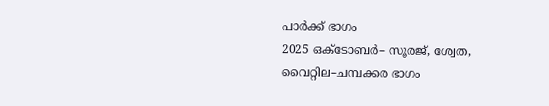പാർക്ക് ഭാഗം
2025 ഒക്ടോബർ– സൂരജ്, ശ്വേത, വൈറ്റില–ചമ്പക്കര ഭാഗം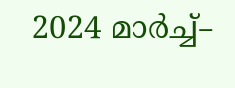2024 മാർച്ച്–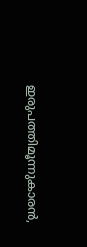ഇരുപത്തിമൂന്നുകാരൻ,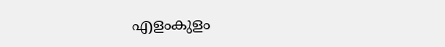എളംകുളം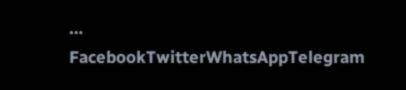…
FacebookTwitterWhatsAppTelegram